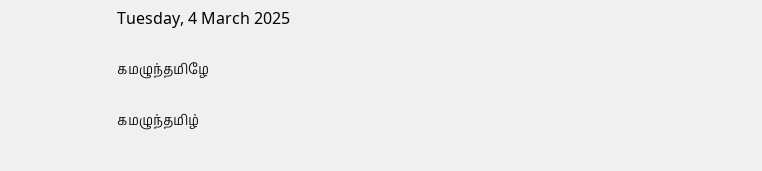Tuesday, 4 March 2025

கமழுந்தமிழே

கமழுந்தமிழ்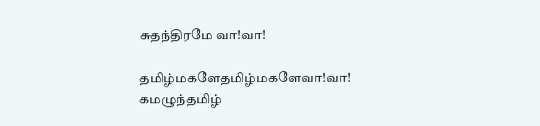சுதந்திரமே வா!வா!

தமிழ்மகளேதமிழ்மகளேவா!வா!
கமழுந்தமிழ்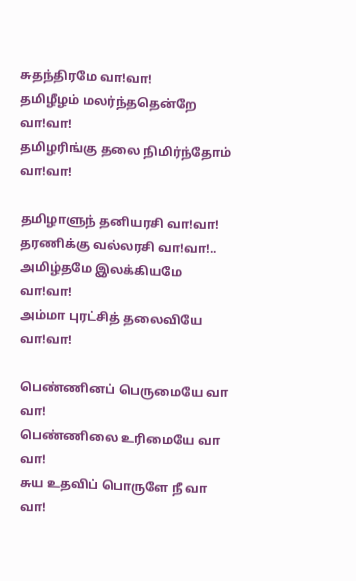சுதந்திரமே வா!வா!
தமிழீழம் மலர்ந்ததென்றே வா!வா!
தமிழரிங்கு தலை நிமிர்ந்தோம் வா!வா!

தமிழாளுந் தனியரசி வா!வா!
தரணிக்கு வல்லரசி வா!வா!..
அமிழ்தமே இலக்கியமே வா!வா!
அம்மா புரட்சித் தலைவியே வா!வா!

பெண்ணினப் பெருமையே வா வா!
பெண்ணிலை உரிமையே வா வா!
சுய உதவிப் பொருளே நீ வா வா!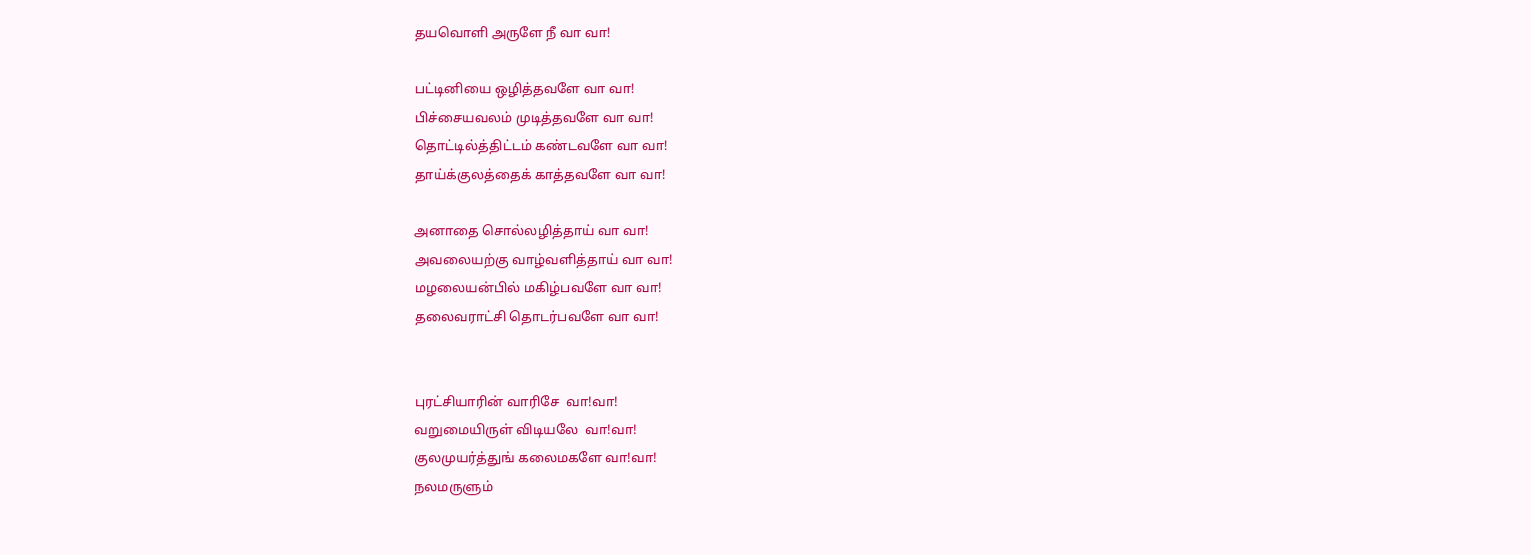தயவொளி அருளே நீ வா வா!

பட்டினியை ஒழித்தவளே வா வா!
பிச்சையவலம் முடித்தவளே வா வா!
தொட்டில்த்திட்டம் கண்டவளே வா வா!
தாய்க்குலத்தைக் காத்தவளே வா வா!

அனாதை சொல்லழித்தாய் வா வா!
அவலையற்கு வாழ்வளித்தாய் வா வா!
மழலையன்பில் மகிழ்பவளே வா வா!
தலைவராட்சி தொடர்பவளே வா வா!


புரட்சியாரின் வாரிசே  வா!வா!
வறுமையிருள் விடியலே  வா!வா!
குலமுயர்த்துங் கலைமகளே வா!வா!
நலமருளும்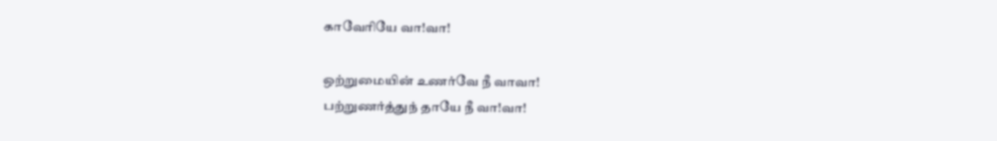காவேரியே வா!வா!

ஒற்றுமையின் உணர்வே நீ வாவா!
பற்றுணர்த்துந் தாயே நீ வா!வா!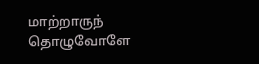மாற்றாருந் தொழுவோளே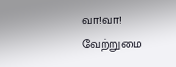வா!வா!
வேற்றுமை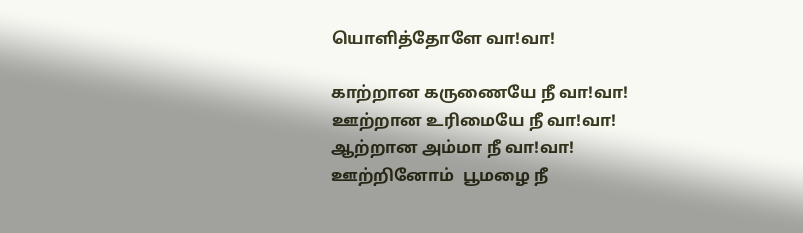யொளித்தோளே வா!வா!

காற்றான கருணையே நீ வா!வா!
ஊற்றான உரிமையே நீ வா!வா!
ஆற்றான அம்மா நீ வா!வா!
ஊற்றினோம்  பூமழை நீ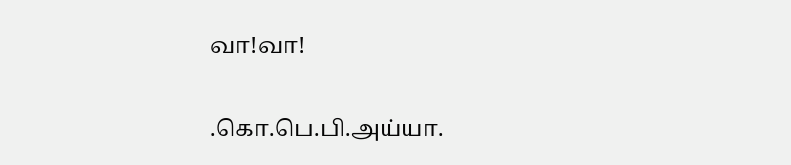வா!வா!

.கொ.பெ.பி.அய்யா.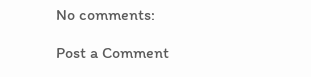No comments:

Post a Comment